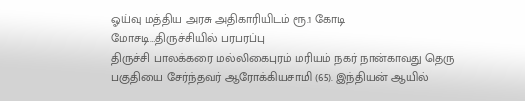ஓய்வு மத்திய அரசு அதிகாரியிடம் ரூ.1 கோடி மோசடி…திருச்சியில் பரபரப்பு
திருச்சி பாலக்கரை மல்லிகைபுரம் மரியம் நகர் நான்காவது தெரு பகுதியை சேர்ந்தவர் ஆரோக்கியசாமி (65). இந்தியன் ஆயில்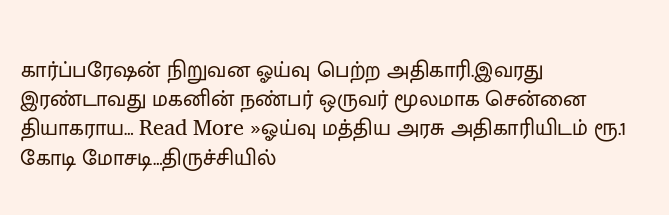கார்ப்பரேஷன் நிறுவன ஓய்வு பெற்ற அதிகாரி.இவரது இரண்டாவது மகனின் நண்பர் ஒருவர் மூலமாக சென்னை தியாகராய… Read More »ஓய்வு மத்திய அரசு அதிகாரியிடம் ரூ.1 கோடி மோசடி…திருச்சியில்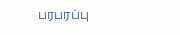பரபரப்பு